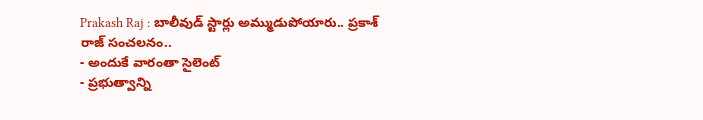Prakash Raj : బాలీవుడ్ స్టార్లు అమ్ముడుపోయారు.. ప్రకాశ్ రాజ్ సంచలనం..
- అందుకే వారంతా సైలెంట్
- ప్రభుత్వాన్ని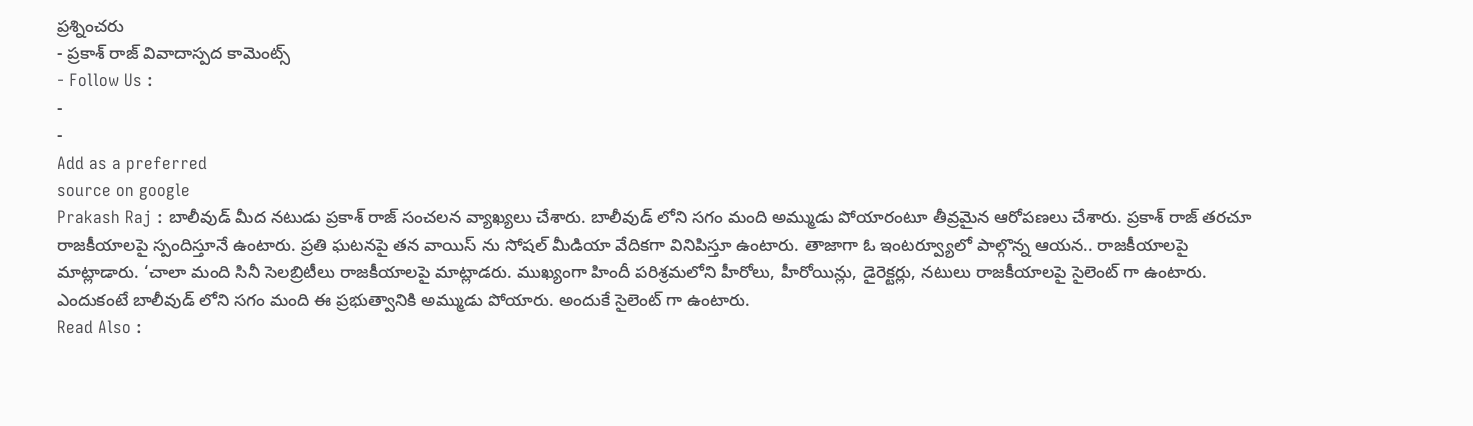ప్రశ్నించరు
- ప్రకాశ్ రాజ్ వివాదాస్పద కామెంట్స్
- Follow Us :
-
-
Add as a preferred
source on google
Prakash Raj : బాలీవుడ్ మీద నటుడు ప్రకాశ్ రాజ్ సంచలన వ్యాఖ్యలు చేశారు. బాలీవుడ్ లోని సగం మంది అమ్ముడు పోయారంటూ తీవ్రమైన ఆరోపణలు చేశారు. ప్రకాశ్ రాజ్ తరచూ రాజకీయాలపై స్పందిస్తూనే ఉంటారు. ప్రతి ఘటనపై తన వాయిస్ ను సోషల్ మీడియా వేదికగా వినిపిస్తూ ఉంటారు. తాజాగా ఓ ఇంటర్వ్యూలో పాల్గొన్న ఆయన.. రాజకీయాలపై మాట్లాడారు. ‘చాలా మంది సినీ సెలబ్రిటీలు రాజకీయాలపై మాట్లాడరు. ముఖ్యంగా హిందీ పరిశ్రమలోని హీరోలు, హీరోయిన్లు, డైరెక్టర్లు, నటులు రాజకీయాలపై సైలెంట్ గా ఉంటారు. ఎందుకంటే బాలీవుడ్ లోని సగం మంది ఈ ప్రభుత్వానికి అమ్ముడు పోయారు. అందుకే సైలెంట్ గా ఉంటారు.
Read Also :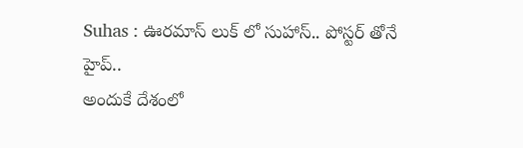Suhas : ఊరమాస్ లుక్ లో సుహాస్.. పోస్టర్ తోనే హైప్..
అందుకే దేశంలో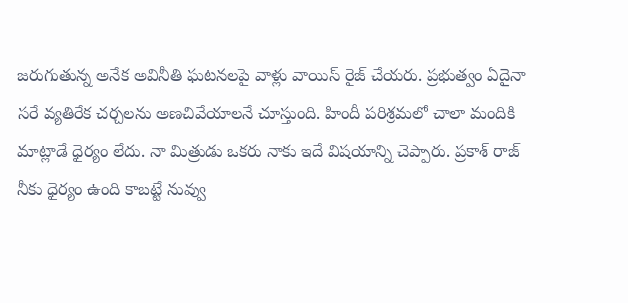జరుగుతున్న అనేక అవినీతి ఘటనలపై వాళ్లు వాయిస్ రైజ్ చేయరు. ప్రభుత్వం ఏదైనా సరే వ్యతిరేక చర్చలను అణచివేయాలనే చూస్తుంది. హిందీ పరిశ్రమలో చాలా మందికి మాట్లాడే ధైర్యం లేదు. నా మిత్రుడు ఒకరు నాకు ఇదే విషయాన్ని చెప్పారు. ప్రకాశ్ రాజ్ నీకు ధైర్యం ఉంది కాబట్టే నువ్వు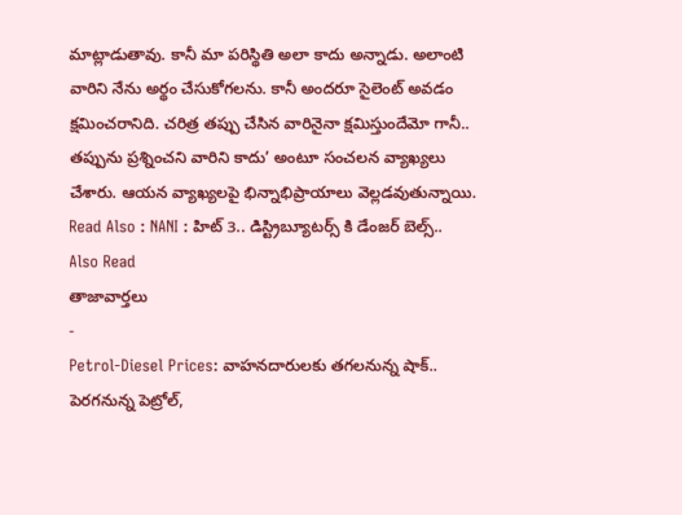మాట్లాడుతావు. కానీ మా పరిస్థితి అలా కాదు అన్నాడు. అలాంటి వారిని నేను అర్థం చేసుకోగలను. కానీ అందరూ సైలెంట్ అవడం క్షమించరానిది. చరిత్ర తప్పు చేసిన వారినైనా క్షమిస్తుందేమో గానీ.. తప్పును ప్రశ్నించని వారిని కాదు’ అంటూ సంచలన వ్యాఖ్యలు చేశారు. ఆయన వ్యాఖ్యలపై భిన్నాభిప్రాయాలు వెల్లడవుతున్నాయి.
Read Also : NANI : హిట్ 3.. డిస్ట్రిబ్యూటర్స్ కి డేంజర్ బెల్స్..
Also Read
తాజావార్తలు
-
Petrol-Diesel Prices: వాహనదారులకు తగలనున్న షాక్.. పెరగనున్న పెట్రోల్,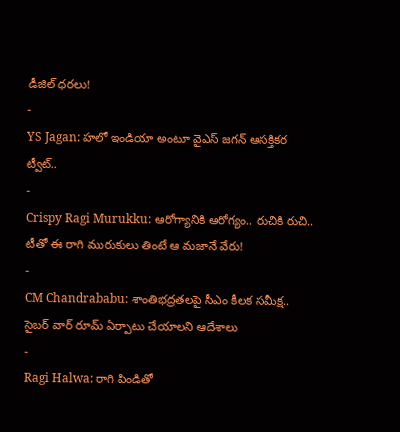డీజిల్ ధరలు!
-
YS Jagan: హలో ఇండియా అంటూ వైఎస్ జగన్ ఆసక్తికర ట్వీట్..
-
Crispy Ragi Murukku: ఆరోగ్యానికి ఆరోగ్యం.. రుచికి రుచి.. టీతో ఈ రాగి మురుకులు తింటే ఆ మజానే వేరు!
-
CM Chandrababu: శాంతిభద్రతలపై సీఎం కీలక సమీక్ష.. సైబర్ వార్ రూమ్ ఏర్పాటు చేయాలని ఆదేశాలు
-
Ragi Halwa: రాగి పిండితో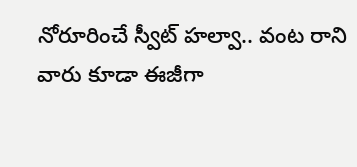నోరూరించే స్వీట్ హల్వా.. వంట రాని వారు కూడా ఈజీగా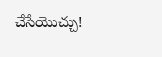చేసేయొచ్చు!